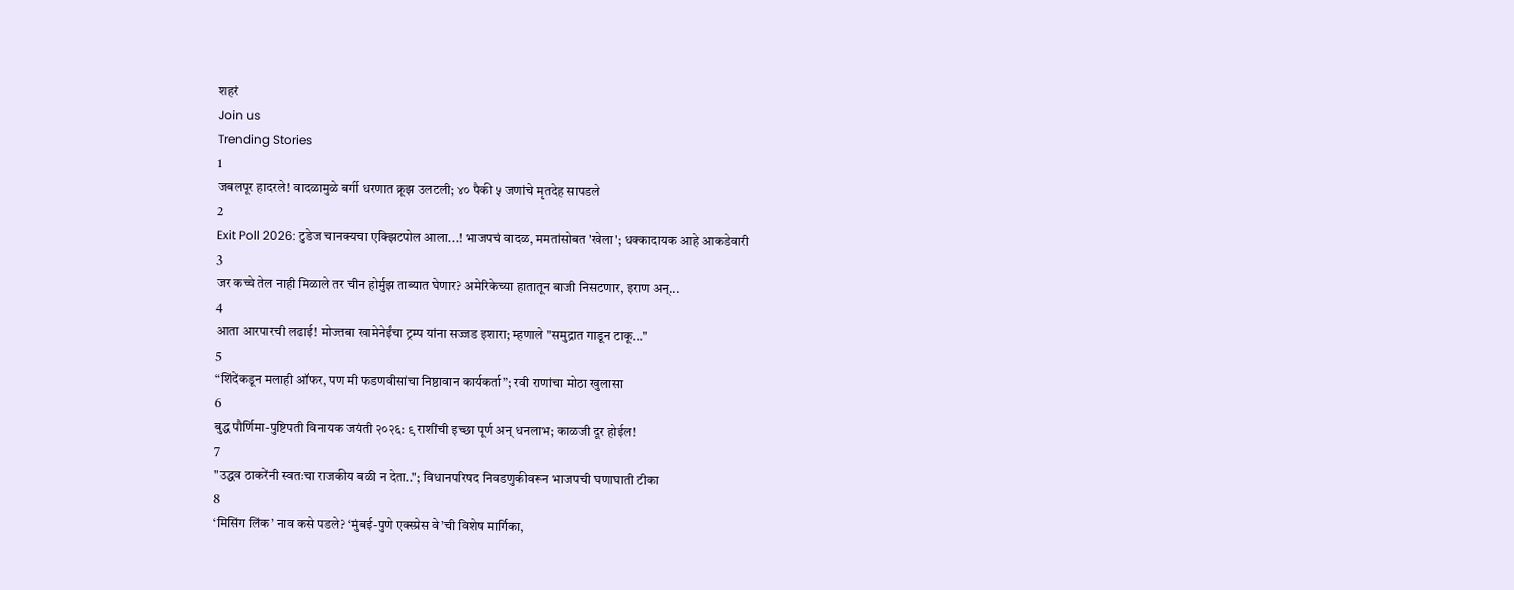शहरं
Join us
Trending Stories
1
जबलपूर हादरले! वादळामुळे बर्गी धरणात क्रूझ उलटली; ४० पैकी ५ जणांचे मृतदेह सापडले
2
Exit Poll 2026: टुडेज चानक्यचा एक्झिटपोल आला...! भाजपचं वादळ, ममतांसोबत 'खेला'; धक्कादायक आहे आकडेवारी
3
जर कच्चे तेल नाही मिळाले तर चीन होर्मुझ ताब्यात घेणार? अमेरिकेच्या हातातून बाजी निसटणार, इराण अन्...
4
आता आरपारची लढाई! मोज्तबा खामेनेईंचा ट्रम्प यांना सज्जड इशारा; म्हणाले "समुद्रात गाडून टाकू..."
5
“शिंदेंकडून मलाही ऑफर, पण मी फडणवीसांचा निष्ठावान कार्यकर्ता”; रवी राणांचा मोठा खुलासा
6
बुद्ध पौर्णिमा-पुष्टिपती विनायक जयंती २०२६: ९ राशींची इच्छा पूर्ण अन् धनलाभ; काळजी दूर होईल!
7
"उद्धव ठाकरेंनी स्वतःचा राजकीय बळी न देता.."; विधानपरिषद निवडणुकीवरून भाजपची घणाघाती टीका
8
‘मिसिंग लिंक’ नाव कसे पडले? ‘मुंबई-पुणे एक्स्प्रेस वे’ची विशेष मार्गिका,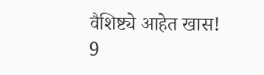वैशिष्ट्ये आहेत खास!
9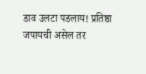डाव उलटा पडलाय! प्रतिष्ठा जपायची असेल तर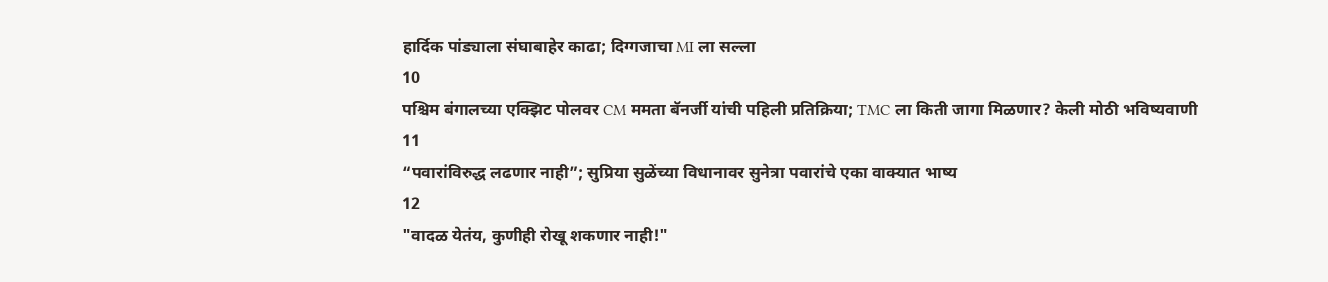हार्दिक पांड्याला संघाबाहेर काढा; दिग्गजाचा MI ला सल्ला
10
पश्चिम बंगालच्या एक्झिट पोलवर CM ममता बॅनर्जी यांची पहिली प्रतिक्रिया; TMC ला किती जागा मिळणार? केली मोठी भविष्यवाणी
11
“पवारांविरुद्ध लढणार नाही”; सुप्रिया सुळेंच्या विधानावर सुनेत्रा पवारांचे एका वाक्यात भाष्य
12
"वादळ येतंय, कुणीही रोखू शकणार नाही!"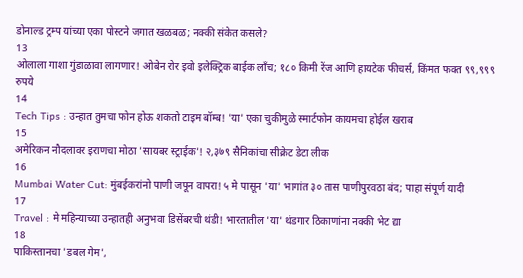डोनाल्ड ट्रम्प यांच्या एका पोस्टने जगात खळबळ; नक्की संकेत कसले?
13
ओलाला गाशा गुंडाळावा लागणार! ओबेन रोर इवो इलेक्ट्रिक बाईक लाँच; १८० किमी रेंज आणि हायटेक फीचर्स, किंमत फक्त ९९,९९९ रुपये
14
Tech Tips : उन्हात तुमचा फोन होऊ शकतो टाइम बॉम्ब! 'या' एका चुकीमुळे स्मार्टफोन कायमचा होईल खराब
15
अमेरिकन नौदलावर इराणचा मोठा 'सायबर स्ट्राईक'! २,३७९ सैनिकांचा सीक्रेट डेटा लीक
16
Mumbai Water Cut: मुंबईकरांनो पाणी जपून वापरा! ५ मे पासून 'या' भागांत ३० तास पाणीपुरवठा बंद; पाहा संपूर्ण यादी
17
Travel : मे महिन्याच्या उन्हातही अनुभवा डिसेंबरची थंडी! भारतातील 'या' थंडगार ठिकाणांना नक्की भेट द्या
18
पाकिस्तानचा 'डबल गेम',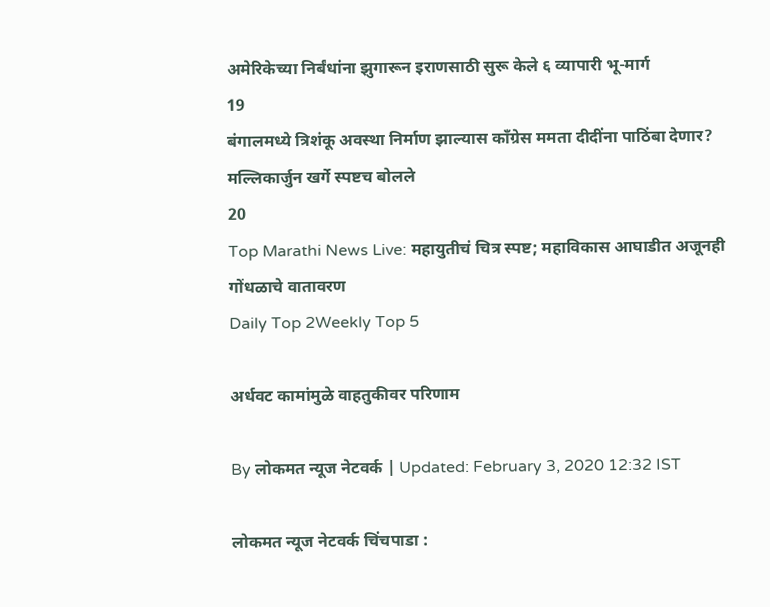अमेरिकेच्या निर्बंधांना झुगारून इराणसाठी सुरू केले ६ व्यापारी भू-मार्ग
19
बंगालमध्ये त्रिशंकू अवस्था निर्माण झाल्यास काँग्रेस ममता दीदींना पाठिंबा देणार? मल्लिकार्जुन खर्गे स्पष्टच बोलले
20
Top Marathi News Live: महायुतीचं चित्र स्पष्ट; महाविकास आघाडीत अजूनही गोंधळाचे वातावरण
Daily Top 2Weekly Top 5

अर्धवट कामांमुळे वाहतुकीवर परिणाम

By लोकमत न्यूज नेटवर्क | Updated: February 3, 2020 12:32 IST

लोकमत न्यूज नेटवर्क चिंचपाडा :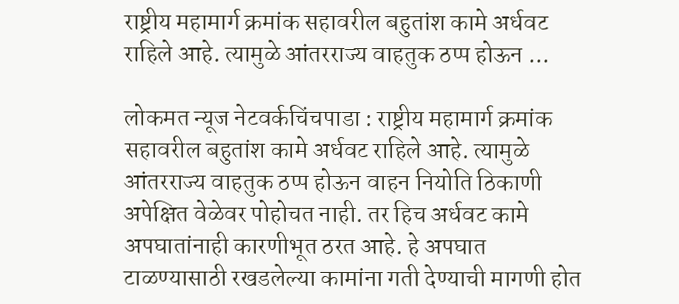राष्ट्रीय महामार्ग क्रमांक सहावरील बहुतांश कामे अर्धवट राहिले आहे. त्यामुळे आंतरराज्य वाहतुक ठप्प होऊन ...

लोकमत न्यूज नेटवर्कचिंचपाडा : राष्ट्रीय महामार्ग क्रमांक सहावरील बहुतांश कामे अर्धवट राहिले आहे. त्यामुळे आंतरराज्य वाहतुक ठप्प होऊन वाहन नियोति ठिकाणी अपेक्षित वेळेवर पोहोचत नाही. तर हिच अर्धवट कामे अपघातांनाही कारणीभूत ठरत आहे. हे अपघात टाळण्यासाठी रखडलेल्या कामांना गती देण्याची मागणी होत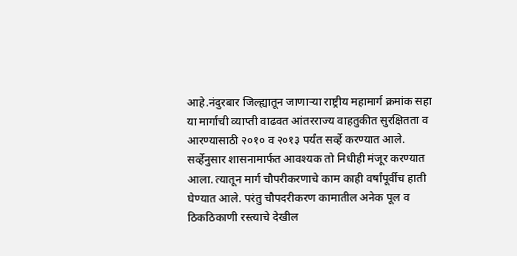आहे.नंदुरबार जिल्ह्यातून जाणाऱ्या राष्ट्रीय महामार्ग क्रमांक सहा या मार्गाची व्याप्ती वाढवत आंतरराज्य वाहतुकीत सुरक्षितता व आरण्यासाठी २०१० व २०१३ पर्यंत सर्व्हे करण्यात आले. सर्व्हेनुसार शासनामार्फत आवश्यक तो निधीही मंजूर करण्यात आला. त्यातून मार्ग चौपरीकरणाचे काम काही वर्षांपूर्वीच हाती घेण्यात आले. परंतु चौपदरीकरण कामातील अनेक पूल व ठिकठिकाणी रस्त्याचे देखील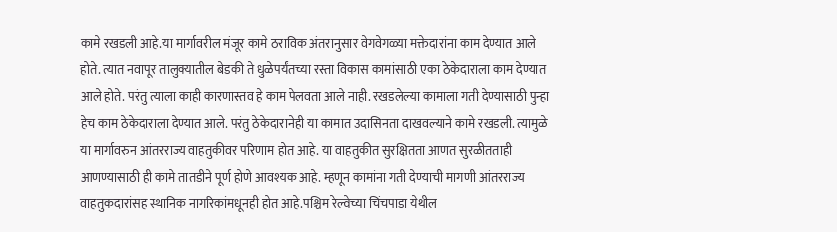कामे रखडली आहे.या मार्गावरील मंजूर कामे ठराविक अंतरानुसार वेगवेगळ्या मक्तेदारांना काम देण्यात आले होते. त्यात नवापूर तालुक्यातील बेडकी ते धुळेपर्यंतच्या रस्ता विकास कामांसाठी एका ठेकेदाराला काम देण्यात आले होते. परंतु त्याला काही कारणास्तव हे काम पेलवता आले नाही. रखडलेल्या कामाला गती देण्यासाठी पुन्हा हेच काम ठेकेदाराला देण्यात आले. परंतु ठेकेदारानेही या कामात उदासिनता दाखवल्याने कामे रखडली. त्यामुळे या मार्गावरुन आंतरराज्य वाहतुकीवर परिणाम होत आहे. या वाहतुकीत सुरक्षितता आणत सुरळीतताही आणण्यासाठी ही कामे तातडीने पूर्ण होणे आवश्यक आहे. म्हणून कामांना गती देण्याची मागणी आंतरराज्य वाहतुकदारांसह स्थानिक नागरिकांमधूनही होत आहे.पश्चिम रेल्वेच्या चिंचपाडा येथील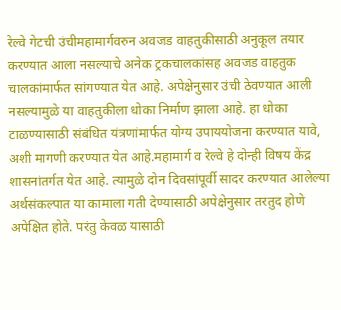रेल्वे गेटची उंचीमहामार्गवरुन अवजड वाहतुकीसाठी अनुकूल तयार करण्यात आला नसल्याचे अनेक ट्रकचालकांसह अवजड वाहतुक चालकांमार्फत सांगण्यात येत आहे. अपेक्षेनुसार उंची ठेवण्यात आली नसल्यामुळे या वाहतुकीला धोका निर्माण झाला आहे. हा धोका टाळण्यासाठी संबंधित यंत्रणांमार्फत योग्य उपाययोजना करण्यात यावे, अशी मागणी करण्यात येत आहे.महामार्ग व रेल्वे हे दोन्ही विषय केंद्र शासनांतर्गत येत आहे. त्यामुळे दोन दिवसांपूर्वी सादर करण्यात आलेल्या अर्थसंकल्पात या कामाला गती देण्यासाठी अपेक्षेनुसार तरतुद होणे अपेक्षित होते. परंतु केवळ यासाठी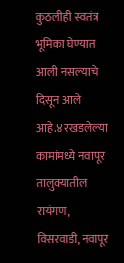कुठलीही स्वतंत्र भूमिका घेण्यात आली नसल्याचे दिसून आले आहे.४रखडलेल्या कामांमध्ये नवापूर तालुक्यातील रायंगण, विसरवाडी, नवापूर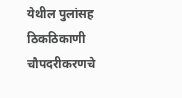येथील पुलांसह ठिकठिकाणी चौपदरीकरणचे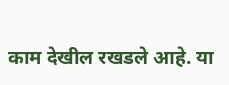काम देखील रखडले आहे. या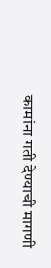कामांना गती देण्याची मागणी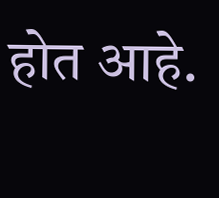होत आहे.